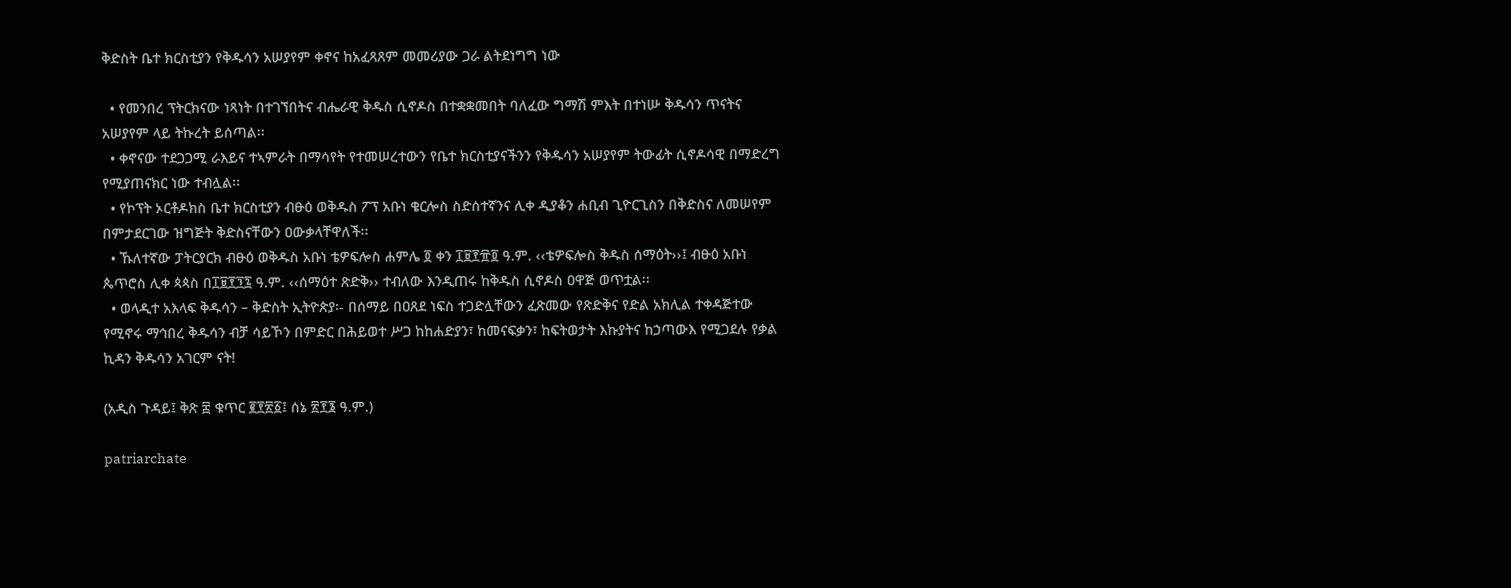ቅድስት ቤተ ክርስቲያን የቅዱሳን አሠያየም ቀኖና ከአፈጻጸም መመሪያው ጋራ ልትደነግግ ነው

  • የመንበረ ፕትርክናው ነጻነት በተገኘበትና ብሔራዊ ቅዱስ ሲኖዶስ በተቋቋመበት ባለፈው ግማሽ ምእት በተነሡ ቅዱሳን ጥናትና አሠያየም ላይ ትኩረት ይሰጣል፡፡
  • ቀኖናው ተደጋጋሚ ራእይና ተኣምራት በማሳየት የተመሠረተውን የቤተ ክርስቲያናችንን የቅዱሳን አሠያየም ትውፊት ሲኖዶሳዊ በማድረግ የሚያጠናክር ነው ተብሏል፡፡
  • የኮፕት ኦርቶዶክስ ቤተ ክርስቲያን ብፁዕ ወቅዱስ ፖፕ አቡነ ቄርሎስ ስድሰተኛንና ሊቀ ዲያቆን ሐቢብ ጊዮርጊስን በቅድስና ለመሠየም በምታደርገው ዝግጅት ቅድስናቸውን ዐውቃላቸዋለች፡፡
  • ኹለተኛው ፓትርያርክ ብፁዕ ወቅዱስ አቡነ ቴዎፍሎስ ሐምሌ ፬ ቀን ፲፱፻፹፬ ዓ.ም. ‹‹ቴዎፍሎስ ቅዱስ ሰማዕት››፤ ብፁዕ አቡነ ጴጥሮስ ሊቀ ጳጳስ በ፲፱፻፺፯ ዓ.ም. ‹‹ሰማዕተ ጽድቅ›› ተብለው እንዲጠሩ ከቅዱስ ሲኖዶስ ዐዋጅ ወጥቷል፡፡
  • ወላዲተ አእላፍ ቅዱሳን – ቅድስት ኢትዮጵያ፡- በሰማይ በዐጸደ ነፍስ ተጋድሏቸውን ፈጽመው የጽድቅና የድል አክሊል ተቀዳጅተው የሚኖሩ ማኅበረ ቅዱሳን ብቻ ሳይኾን በምድር በሕይወተ ሥጋ ከከሐድያን፣ ከመናፍቃን፣ ከፍትወታት እኩያትና ከኃጣውእ የሚጋደሉ የቃል ኪዳን ቅዱሳን አገርም ናት!

(አዲስ ጉዳይ፤ ቅጽ ፰ ቁጥር ፪፻፳፩፤ ሰኔ ፳፻፮ ዓ.ም.)

patriarchate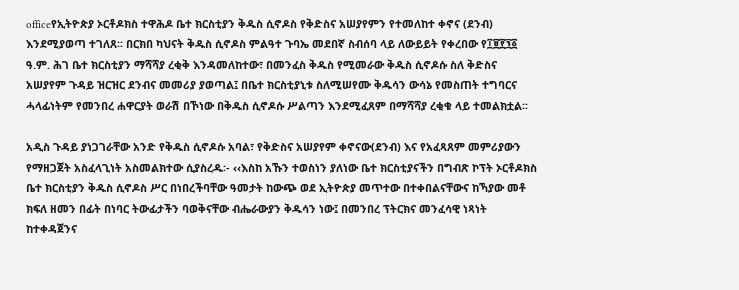officeየኢትዮጵያ ኦርቶዶክስ ተዋሕዶ ቤተ ክርስቲያን ቅዱስ ሲኖዶስ የቅድስና አሠያየምን የተመለከተ ቀኖና (ደንብ) እንደሚያወጣ ተገለጸ፡፡ በርክበ ካህናት ቅዱስ ሲኖዶስ ምልዓተ ጉባኤ መደበኛ ስብሰባ ላይ ለውይይት የቀረበው የ፲፱፻፺፩ ዓ.ም. ሕገ ቤተ ክርስቲያን ማሻሻያ ረቂቅ እንዳመለከተው፣ በመንፈስ ቅዱስ የሚመራው ቅዱስ ሲኖዶሱ ስለ ቅድስና አሠያየም ጉዳይ ዝርዝር ደንብና መመሪያ ያወጣል፤ በቤተ ክርስቲያኒቱ ስለሚሠየሙ ቅዱሳን ውሳኔ የመስጠት ተግባርና ሓላፊነትም የመንበረ ሐዋርያት ወራሽ በኾነው በቅዱስ ሲኖዶሱ ሥልጣን እንደሚፈጸም በማሻሻያ ረቂቁ ላይ ተመልክቷል፡፡

አዲስ ጉዳይ ያነጋገራቸው አንድ የቅዱስ ሲኖዶሱ አባል፣ የቅድስና አሠያየም ቀኖናው(ደንብ) እና የአፈጻጸም መምሪያውን የማዘጋጀት አስፈላጊነት አስመልክተው ሲያስረዱ፡- ‹‹እስከ አኹን ተወስነን ያለነው ቤተ ክርስቲያናችን በግብጽ ኮፕት ኦርቶዶክስ ቤተ ክርስቲያን ቅዱስ ሲኖዶስ ሥር በነበረችባቸው ዓመታት ከውጭ ወደ ኢትዮጵያ መጥተው በተቀበልናቸውና ከኻያው መቶ ክፍለ ዘመን በፊት በነባር ትውፊታችን ባወቅናቸው ብሔራውያን ቅዱሳን ነው፤ በመንበረ ፕትርክና መንፈሳዊ ነጻነት ከተቀዳጀንና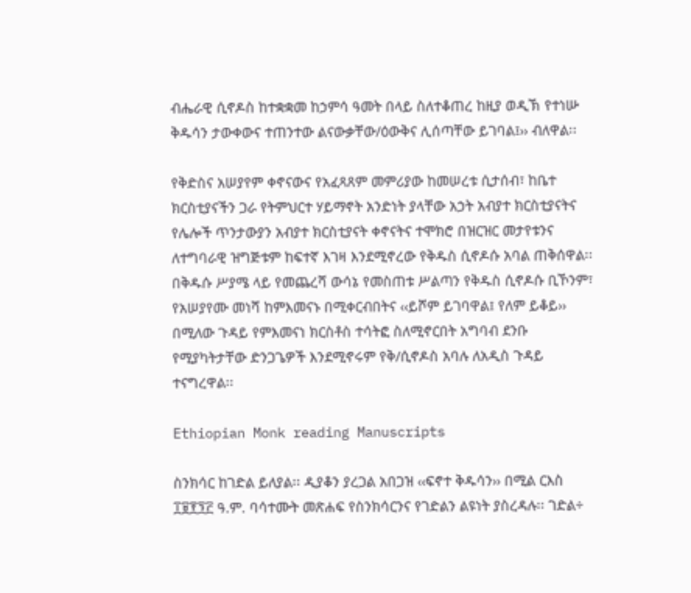ብሔራዊ ሲኖዶስ ከተቋቋመ ከኃምሳ ዓመት በላይ ስለተቆጠረ ከዚያ ወዲኽ የተነሡ ቅዱሳን ታውቀውና ተጠንተው ልናውቃቸው/ዕውቅና ሊሰጣቸው ይገባል፤›› ብለዋል፡፡

የቅድስና አሠያየም ቀኖናውና የአፈጻጸም መምሪያው ከመሠረቱ ሲታሰብ፣ ከቤተ ክርስቲያናችን ጋራ የትምህርተ ሃይማኖት አንድነት ያላቸው አኃት አብያተ ክርስቲያናትና የሌሎች ጥንታውያን አብያተ ክርስቲያናት ቀኖናትና ተሞክሮ በዝርዝር መታየቱንና ለተግባራዊ ዝግጅቱም ከፍተኛ እገዛ እንደሚኖረው የቅዱስ ሲኖዶሱ አባል ጠቅሰዋል፡፡ በቅዱሱ ሥያሜ ላይ የመጨረሻ ውሳኔ የመስጠቱ ሥልጣን የቅዱስ ሲኖዶሱ ቢኾንም፣ የአሠያየሙ መነሻ ከምእመናኑ በሚቀርብበትና ‹‹ይሾም ይገባዋል፤ የለም ይቆይ›› በሚለው ጉዳይ የምእመናነ ክርስቶስ ተሳትፎ ስለሚኖርበት አግባብ ደንቡ የሚያካትታቸው ድንጋጌዎች እንደሚኖሩም የቅ/ሲኖዶስ አባሉ ለአዲስ ጉዳይ ተናግረዋል፡፡

Ethiopian Monk reading Manuscripts

ስንክሳር ከገድል ይለያል፡፡ ዲያቆን ያረጋል አበጋዝ ‹‹ፍኖተ ቅዱሳን›› በሚል ርእስ ፲፱፻፺፫ ዓ.ም. ባሳተሙት መጽሐፍ የስንክሳርንና የገድልን ልዩነት ያስረዳሉ፡፡ ገድል÷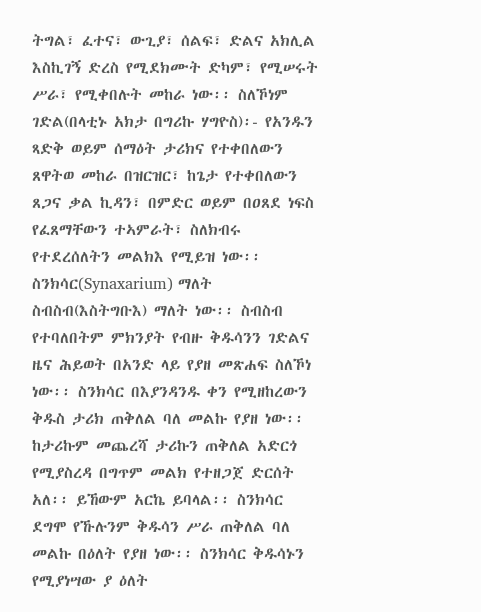ትግል፣ ፈተና፣ ውጊያ፣ ሰልፍ፣ ድልና አክሊል እስኪገኝ ድረስ የሚደክሙት ድካም፣ የሚሠሩት ሥራ፣ የሚቀበሉት መከራ ነው፡፡ ስለኾነም ገድል(በላቲኑ አክታ በግሪኩ ሃግዮስ)፡- የአንዱን ጻድቅ ወይም ሰማዕት ታሪክና የተቀበለውን ጸዋትወ መከራ በዝርዝር፣ ከጌታ የተቀበለውን ጸጋና ቃል ኪዳን፣ በምድር ወይም በዐጸደ ነፍስ የፈጸማቸውን ተኣምራት፣ ስለክብሩ የተደረሰለትን መልክእ የሚይዝ ነው፡፡ ስንክሳር(Synaxarium) ማለት ስብስብ(እስትግቡእ) ማለት ነው፡፡ ስብስብ የተባለበትም ምክንያት የብዙ ቅዱሳንን ገድልና ዜና ሕይወት በአንድ ላይ የያዘ መጽሐፍ ስለኾነ ነው፡፡ ስንክሳር በእያንዳንዱ ቀን የሚዘከረውን ቅዱስ ታሪክ ጠቅለል ባለ መልኩ የያዘ ነው፡፡ ከታሪኩም መጨረሻ ታሪኩን ጠቅለል አድርጎ የሚያስረዳ በግጥም መልክ የተዘጋጀ ድርሰት አለ፡፡ ይኸውም አርኬ ይባላል፡፡ ስንክሳር ደግሞ የኹሉንም ቅዱሳን ሥራ ጠቅለል ባለ መልኩ በዕለት የያዘ ነው፡፡ ስንክሳር ቅዱሳኑን የሚያነሣው ያ ዕለት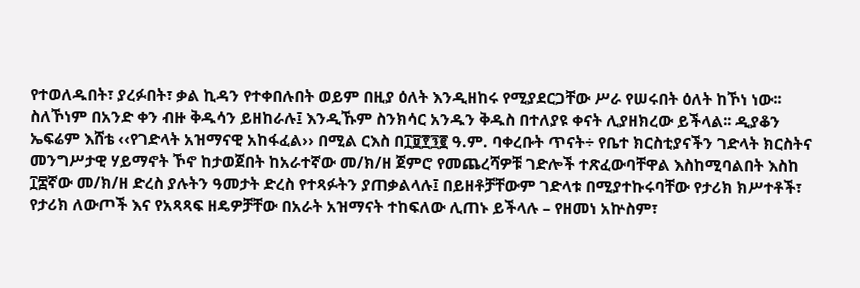የተወለዱበት፣ ያረፉበት፣ ቃል ኪዳን የተቀበሉበት ወይም በዚያ ዕለት እንዲዘከሩ የሚያደርጋቸው ሥራ የሠሩበት ዕለት ከኾነ ነው፡፡ ስለኾነም በአንድ ቀን ብዙ ቅዱሳን ይዘከራሉ፤ እንዲኹም ስንክሳር አንዱን ቅዱስ በተለያዩ ቀናት ሊያዘክረው ይችላል፡፡ ዲያቆን ኤፍሬም እሸቴ ‹‹የገድላት አዝማናዊ አከፋፈል›› በሚል ርእስ በ፲፱፻፺፪ ዓ.ም. ባቀረቡት ጥናት÷ የቤተ ክርስቲያናችን ገድላት ክርስትና መንግሥታዊ ሃይማኖት ኾኖ ከታወጀበት ከአራተኛው መ/ክ/ዘ ጀምሮ የመጨረሻዎቹ ገድሎች ተጽፈውባቸዋል እስከሚባልበት እስከ ፲፰ኛው መ/ክ/ዘ ድረስ ያሉትን ዓመታት ድረስ የተጻፉትን ያጠቃልላሉ፤ በይዘቶቻቸውም ገድላቱ በሚያተኩሩባቸው የታሪክ ክሥተቶች፣ የታሪክ ለውጦች እና የአጻጻፍ ዘዴዎቻቸው በአራት አዝማናት ተከፍለው ሊጠኑ ይችላሉ – የዘመነ አኵስም፣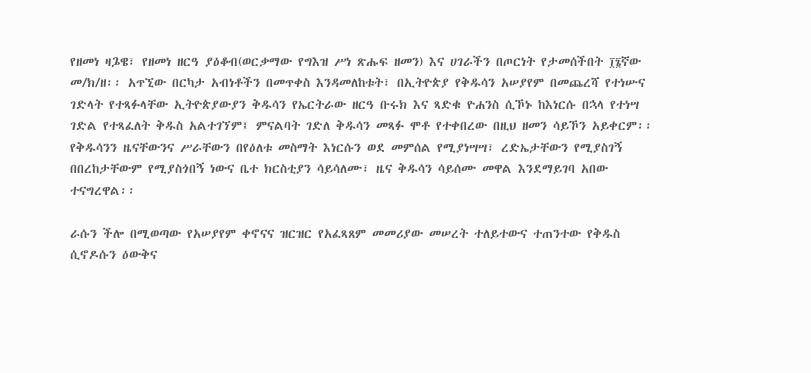የዘመነ ዛጔዌ፣ የዘመነ ዘርዓ ያዕቆብ(ወርቃማው የግእዝ ሥነ ጽሑፍ ዘመን) እና ሀገራችን በጦርነት የታመሰችበት ፲፮ኛው መ/ክ/ዘ፡፡ አጥኚው በርካታ አብነቶችን በመጥቀስ እንዳመለከቱት፣ በኢትዮጵያ የቅዱሳን አሠያየም በመጨረሻ የተነሡና ገድላት የተጻፉላቸው ኢትዮጵያውያን ቅዱሳን የኤርትራው ዘርዓ ቡሩክ እና ጻድቁ ዮሐንስ ሲኾኑ ከእነርሱ በኋላ የተነሣ ገድል የተጻፈለት ቅዱስ አልተገኘም፤ ምናልባት ገድለ ቅዱሳን መጻፉ ሞቶ የተቀበረው በዚህ ዘመን ሳይኾን አይቀርም፡፡ የቅዱሳንን ዜናቸውንና ሥራቸውን በየዕለቱ መስማት እነርሱን ወደ መምሰል የሚያነሣሣ፣ ረድኤታቸውን የሚያስገኝ በበረከታቸውም የሚያስጎበኝ ነውና ቤተ ክርስቲያን ሳይሳለሙ፣ ዜና ቅዱሳን ሳይሰሙ መዋል እንደማይገባ አበው ተናግረዋል፡፡

ራሱን ችሎ በሚወጣው የአሠያየም ቀኖናና ዝርዝር የአፈጻጸም መመሪያው መሠረት ተለይተውና ተጠንተው የቅዱስ ሲኖዶሱን ዕውቅና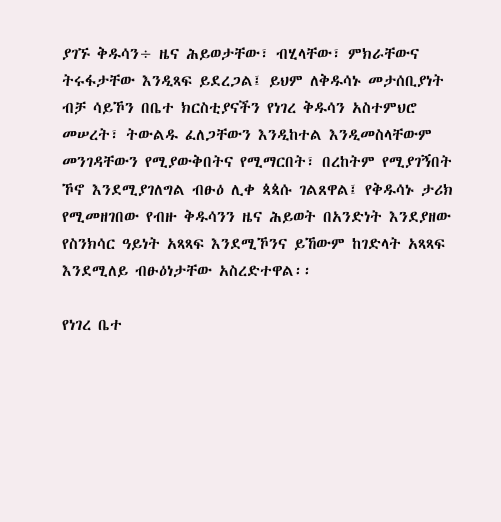ያገኙ ቅዱሳን÷ ዜና ሕይወታቸው፣ ብሂላቸው፣ ምክራቸውና ትሩፋታቸው እንዲጻፍ ይደረጋል፤ ይህም ለቅዱሳኑ መታሰቢያነት ብቻ ሳይኾን በቤተ ክርስቲያናችን የነገረ ቅዱሳን አስተምህሮ መሠረት፣ ትውልዱ ፈለጋቸውን እንዲከተል እንዲመስላቸውም መንገዳቸውን የሚያውቅበትና የሚማርበት፣ በረከትም የሚያገኝበት ኾኖ እንደሚያገለግል ብፁዕ ሊቀ ጳጳሱ ገልጸዋል፤ የቅዱሳኑ ታሪክ የሚመዘገበው የብዙ ቅዱሳንን ዜና ሕይወት በአንድነት እንደያዘው የስንክሳር ዓይነት አጻጻፍ እንደሚኾንና ይኸውም ከገድላት አጻጻፍ እንደሚለይ ብፁዕነታቸው አስረድተዋል፡፡

የነገረ ቤተ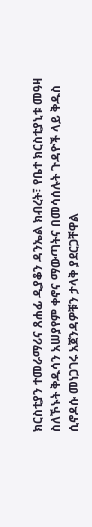ክርስቲያን ተመራማሪና ጸሐፊ ዲያቆን ዳንኤል ክብረት፣ የቤተ ክርስቲያኒቱ መዓዛ ስለኾኑት ቅዱሳን አሠያየም ቀኖና ማውጣትና በመሳሰሉት ጉዳዮች ላይ ቅዱስ ሲኖዶሱ መነጋገሩ አጀንዳዎቹን ታላቅ ያደርጋቸዋል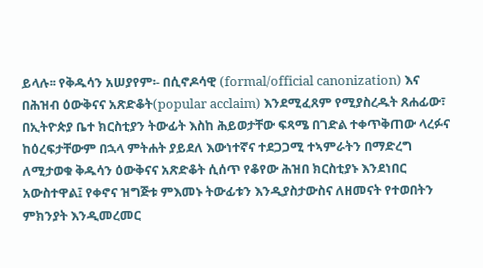ይላሉ፡፡ የቅዱሳን አሠያየም፡- በሲኖዶሳዊ (formal/official canonization) እና በሕዝብ ዕውቅናና አጽድቆት(popular acclaim) እንደሚፈጸም የሚያስረዱት ጸሐፊው፣ በኢትዮጵያ ቤተ ክርስቲያን ትውፊት እስከ ሕይወታቸው ፍጻሜ በገድል ተቀጥቅጠው ላረፉና ከዕረፍታቸውም በኋላ ምትሐት ያይደለ እውነተኛና ተደጋጋሚ ተኣምራትን በማድረግ ለሚታወቁ ቅዱሳን ዕውቅናና አጽድቆት ሲሰጥ የቆየው ሕዝበ ክርስቲያኑ እንደነበር አውስተዋል፤ የቀኖና ዝግጅቱ ምእመኑ ትውፊቱን እንዲያስታውስና ለዘመናት የተወበትን ምክንያት እንዲመረመር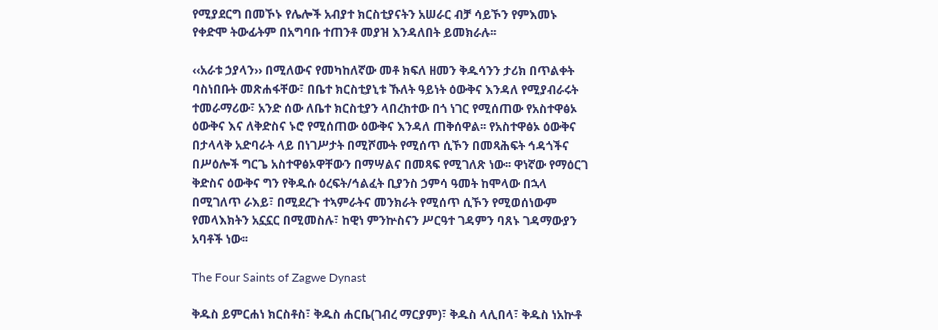የሚያደርግ በመኾኑ የሌሎች አብያተ ክርስቲያናትን አሠራር ብቻ ሳይኾን የምእመኑ የቀድሞ ትውፊትም በአግባቡ ተጠንቶ መያዝ እንዳለበት ይመክራሉ፡፡

‹‹አራቱ ኃያላን›› በሚለውና የመካከለኛው መቶ ክፍለ ዘመን ቅዱሳንን ታሪክ በጥልቀት ባስነበቡት መጽሐፋቸው፣ በቤተ ክርስቲያኒቱ ኹለት ዓይነት ዕውቅና እንዳለ የሚያብራሩት ተመራማሪው፣ አንድ ሰው ለቤተ ክርስቲያን ላበረከተው በጎ ነገር የሚሰጠው የአስተዋፅኦ ዕውቅና እና ለቅድስና ኑሮ የሚሰጠው ዕውቅና እንዳለ ጠቅሰዋል፡፡ የአስተዋፅኦ ዕውቅና በታላላቅ አድባራት ላይ በነገሥታት በሚሾሙት የሚሰጥ ሲኾን በመጻሕፍት ኅዳጎችና በሥዕሎች ግርጌ አስተዋፅኦዋቸውን በማሣልና በመጻፍ የሚገለጽ ነው፡፡ ዋነኛው የማዕርገ ቅድስና ዕውቅና ግን የቅዱሱ ዕረፍት/ኅልፈት ቢያንስ ኃምሳ ዓመት ከሞላው በኋላ በሚገለጥ ራእይ፣ በሚደረጉ ተኣምራትና መንክራት የሚሰጥ ሲኾን የሚወሰነውም የመላእክትን አኗኗር በሚመስሉ፣ ከዊነ ምንኵስናን ሥርዓተ ገዳምን ባጸኑ ገዳማውያን አባቶች ነው፡፡

The Four Saints of Zagwe Dynast

ቅዱስ ይምርሐነ ክርስቶስ፣ ቅዱስ ሐርቤ(ገብረ ማርያም)፣ ቅዱስ ላሊበላ፣ ቅዱስ ነአኵቶ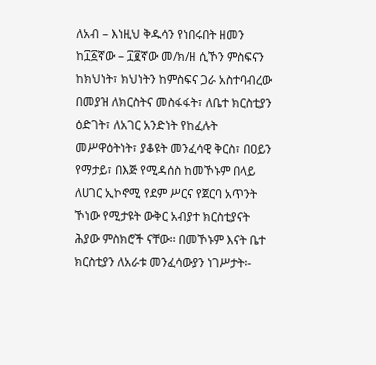ለአብ – እነዚህ ቅዱሳን የነበሩበት ዘመን ከ፲፩ኛው – ፲፪ኛው መ/ክ/ዘ ሲኾን ምስፍናን ከክህነት፣ ክህነትን ከምስፍና ጋራ አስተባብረው በመያዝ ለክርስትና መስፋፋት፣ ለቤተ ክርስቲያን ዕድገት፣ ለአገር አንድነት የከፈሉት መሥዋዕትነት፣ ያቆዩት መንፈሳዊ ቅርስ፣ በዐይን የማታይ፣ በእጅ የሚዳሰስ ከመኾኑም በላይ ለሀገር ኢኮኖሚ የደም ሥርና የጀርባ አጥንት ኾነው የሚታዩት ውቅር አብያተ ክርስቲያናት ሕያው ምስክሮች ናቸው፡፡ በመኾኑም እናት ቤተ ክርስቲያን ለአራቱ መንፈሳውያን ነገሥታት፡-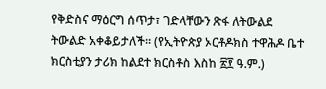የቅድስና ማዕርግ ሰጥታ፣ ገድላቸውን ጽፋ ለትውልደ ትውልድ አቀቆይታለች፡፡ (የኢትዮጵያ ኦርቶዶክስ ተዋሕዶ ቤተ ክርስቲያን ታሪክ ከልደተ ክርስቶስ እስከ ፳፻ ዓ.ም.)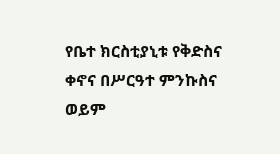የቤተ ክርስቲያኒቱ የቅድስና ቀኖና በሥርዓተ ምንኩስና ወይም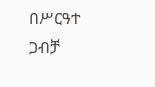በሥርዓተ ጋብቻ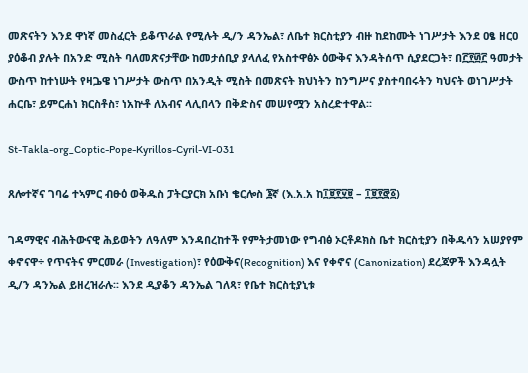መጽናትን እንደ ዋነኛ መስፈርት ይቆጥራል የሚሉት ዲ/ን ዳንኤል፣ ለቤተ ክርስቲያን ብዙ ከደከሙት ነገሥታት እንደ ዐፄ ዘርዐ ያዕቆብ ያሉት በአንድ ሚስት ባለመጽናታቸው ከመታሰቢያ ያላለፈ የአስተዋፅኦ ዕውቅና እንዳትሰጥ ሲያደርጋት፣ በ፫፻፴፫ ዓመታት ውስጥ ከተነሡት የዛጔዌ ነገሥታት ውስጥ በአንዲት ሚስት በመጽናት ክህነትን ከንግሥና ያስተባበሩትን ካህናት ወነገሥታት ሐርቤ፣ ይምርሐነ ክርስቶስ፣ ነአኵቶ ለአብና ላሊበላን በቅድስና መሠየሟን አስረድተዋል፡፡

St-Takla-org_Coptic-Pope-Kyrillos-Cyril-VI-031

ጸሎተኛና ገባሬ ተኣምር ብፁዕ ወቅዱስ ፓትርያርክ አቡነ ቄርሎስ ፮ኛ (እ.አ.አ ከ፲፱፻፶፱ – ፲፱፻፸፩)

ገዳማዊና ብሕትውናዊ ሕይወትን ለዓለም እንዳበረከተች የምትታመነው የግብፅ ኦርቶዶክስ ቤተ ክርስቲያን በቅዱሳን አሠያየም ቀኖናዋ÷ የጥናትና ምርመራ (Investigation)፣ የዕውቅና(Recognition) እና የቀኖና (Canonization) ደረጃዎች እንዳሏት ዲ/ን ዳንኤል ይዘረዝራሉ፡፡ እንደ ዲያቆን ዳንኤል ገለጻ፣ የቤተ ክርስቲያኒቱ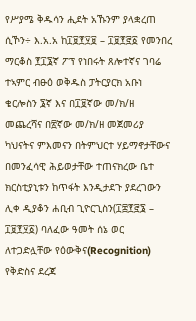የሥያሜ ቅዱሳን ሒደት አኹንም ያላቋረጠ ሲኾን÷ እ.አ.አ ከ፲፱፻፶፱ – ፲፱፻፸፩ የመንበረ ማርቆስ ፻፲፮ኛ ፖፕ የነበሩት ጸሎተኛና ገባሬ ተኣምር ብፁዕ ወቅዱስ ፓትርያርክ አቡነ ቄርሎስን ፮ኛ እና በ፲፱ኛው መ/ክ/ዘ መጨረሻና በ፳ኛው መ/ክ/ዘ መጀመሪያ ካህናትና ምእመናን በትምህርተ ሃይማኖታቸውና በመንፈሳዊ ሕይወታቸው ተጠናክረው ቤተ ክርስቲያኒቱን ከጥፋት እንዲታደጉ ያደረገውን ሊቀ ዲያቆን ሐቢብ ጊዮርጊስን(፲፰፻፸፮ – ፲፱፻፶፩) ባለፈው ዓመት ሰኔ ወር ለተጋድሏቸው የዕውቅና(Recognition) የቅድስና ደረጃ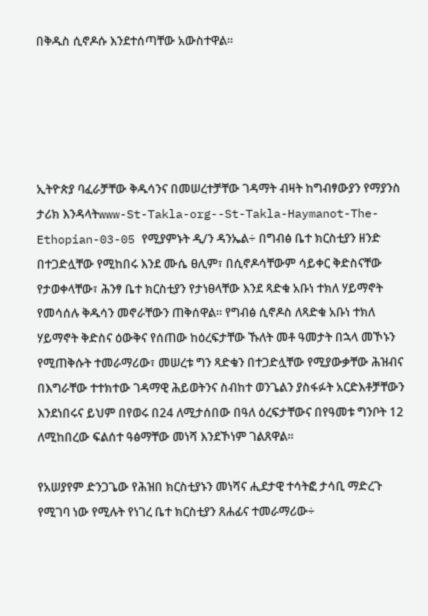በቅዱስ ሲኖዶሱ እንደተሰጣቸው አውስተዋል፡፡





ኢትዮጵያ ባፈራቻቸው ቅዱሳንና በመሠረተቻቸው ገዳማት ብዛት ከግብፃውያን የማያንስ ታሪክ እንዳላትwww-St-Takla-org--St-Takla-Haymanot-The-Ethopian-03-05 የሚያምኑት ዲ/ን ዳንኤል÷ በግብፅ ቤተ ክርስቲያን ዘንድ በተጋድሏቸው የሚከበሩ እንደ ሙሴ ፀሊም፣ በሲኖዶሳቸውም ሳይቀር ቅድስናቸው የታወቀላቸው፣ ሕንፃ ቤተ ክርስቲያን የታነፀላቸው እንደ ጻድቁ አቡነ ተክለ ሃይማኖት የመሳሰሉ ቅዱሳን መኖራቸውን ጠቅሰዋል፡፡ የግብፅ ሲኖዶስ ለጻድቁ አቡነ ተክለ ሃይማኖት ቅድስና ዕውቅና የሰጠው ከዕረፍታቸው ኹለት መቶ ዓመታት በኋላ መኾኑን የሚጠቅሱት ተመራማሪው፣ መሠረቱ ግን ጻድቁን በተጋድሏቸው የሚያውቃቸው ሕዝብና በእግራቸው ተተክተው ገዳማዊ ሕይወትንና ስብከተ ወንጌልን ያስፋፉት አርድእቶቻቸውን እንደነበሩና ይህም በየወሩ በ24 ለሚታሰበው በዓለ ዕረፍታቸውና በየዓመቱ ግንቦት 12 ለሚከበረው ፍልሰተ ዓፅማቸው መነሻ እንደኾነም ገልጸዋል፡፡

የአሠያየም ድንጋጌው የሕዝበ ክርስቲያኑን መነሻና ሒደታዊ ተሳትፎ ታሳቢ ማድረጉ የሚገባ ነው የሚሉት የነገረ ቤተ ክርስቲያን ጸሐፊና ተመራማሪው÷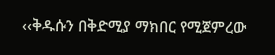‹‹ቅዱሱን በቅድሚያ ማክበር የሚጀምረው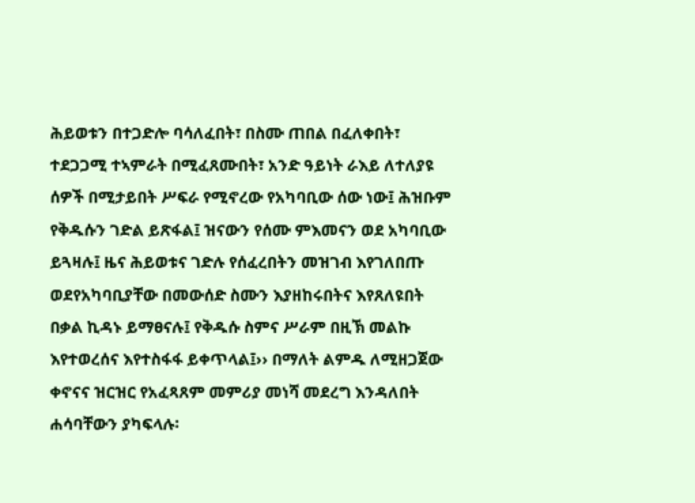ሕይወቱን በተጋድሎ ባሳለፈበት፣ በስሙ ጠበል በፈለቀበት፣ ተደጋጋሚ ተኣምራት በሚፈጸሙበት፣ አንድ ዓይነት ራእይ ለተለያዩ ሰዎች በሚታይበት ሥፍራ የሚኖረው የአካባቢው ሰው ነው፤ ሕዝቡም የቅዱሱን ገድል ይጽፋል፤ ዝናውን የሰሙ ምእመናን ወደ አካባቢው ይጓዛሉ፤ ዜና ሕይወቱና ገድሉ የሰፈረበትን መዝገብ እየገለበጡ ወደየአካባቢያቸው በመውሰድ ስሙን እያዘከሩበትና እየጸለዩበት በቃል ኪዳኑ ይማፀናሉ፤ የቅዱሱ ስምና ሥራም በዚኽ መልኩ እየተወረሰና እየተስፋፋ ይቀጥላል፤›› በማለት ልምዱ ለሚዘጋጀው ቀኖናና ዝርዝር የአፈጻጸም መምሪያ መነሻ መደረግ እንዳለበት ሐሳባቸውን ያካፍላሉ፡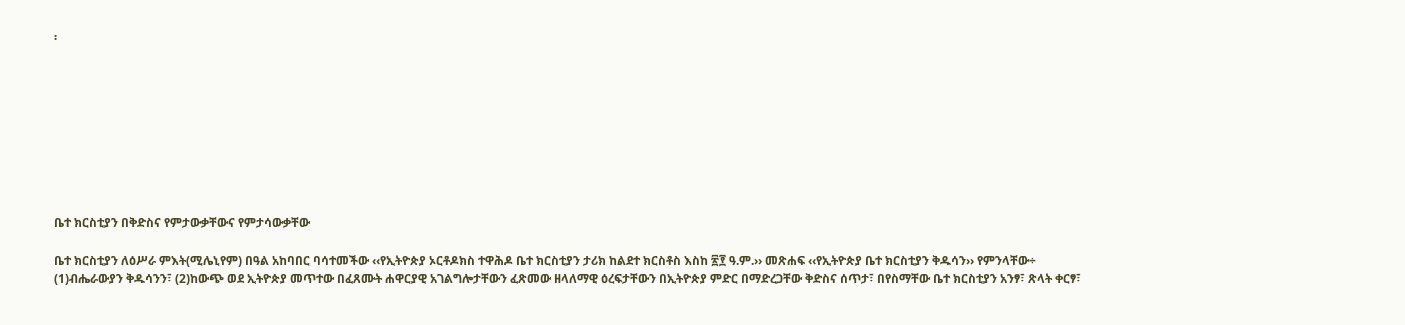፡









ቤተ ክርስቲያን በቅድስና የምታውቃቸውና የምታሳውቃቸው

ቤተ ክርስቲያን ለዕሥራ ምእት(ሚሌኒየም) በዓል አከባበር ባሳተመችው ‹‹የኢትዮጵያ ኦርቶዶክስ ተዋሕዶ ቤተ ክርስቲያን ታሪክ ከልደተ ክርስቶስ እስከ ፳፻ ዓ.ም.›› መጽሐፍ ‹‹የኢትዮጵያ ቤተ ክርስቲያን ቅዱሳን›› የምንላቸው÷ (1)ብሔራውያን ቅዱሳንን፣ (2)ከውጭ ወደ ኢትዮጵያ መጥተው በፈጸሙት ሐዋርያዊ አገልግሎታቸውን ፈጽመው ዘላለማዊ ዕረፍታቸውን በኢትዮጵያ ምድር በማድረጋቸው ቅድስና ሰጥታ፣ በየስማቸው ቤተ ክርስቲያን አንፃ፣ ጽላት ቀርፃ፣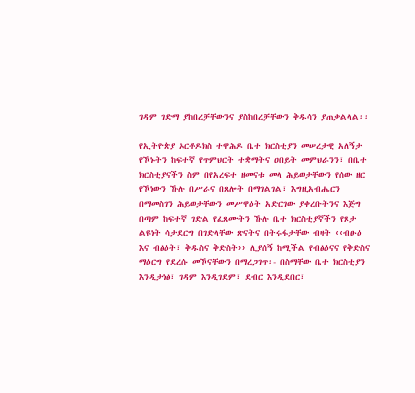ገዳም ገድማ ያከበረቻቸውንና ያስከበረቻቸውን ቅዱሳን ያጠቃልላል፡፡

የኢትዮጵያ ኦርቶዶክስ ተዋሕዶ ቤተ ክርስቲያን መሠረታዊ አለኝታ የኾኑትን ከፍተኛ የጥምህርት ተቋማትና ዐበይት መምህራንን፣ በቤተ ክርስቲያናችን ስም በየአረፍተ ዘመናቱ መላ ሕይወታቸውን የሰው ዘር የኾነውን ኹሉ በሥራና በጸሎት በማገልገል፣ እግዚአብሔርን በማመስገን ሕይወታቸውን መሥዋዕት አድርገው ያቀረቡትንና እጅግ በጣም ከፍተኛ ገድል የፈጸሙትን ኹሉ ቤተ ክርስቲያኛችን የጾታ ልዩነት ሳታደርግ በገድላቸው ጽናትና በትሩፋታቸው ብዛት ‹‹ብፁዕ እና ብፅዕት፣ ቅዱስና ቅድስት›› ሊያሰኝ ከሚችል የብፅዕናና የቅድስና ማዕርግ የደረሱ መኾናቸውን በማረጋገጥ፡- በስማቸው ቤተ ክርስቲያን እንዲታነፅ፣ ገዳም እንዲገደም፣ ደብር እንዲደበር፣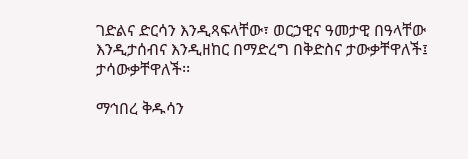ገድልና ድርሳን እንዲጻፍላቸው፣ ወርኃዊና ዓመታዊ በዓላቸው እንዲታሰብና እንዲዘከር በማድረግ በቅድስና ታውቃቸዋለች፤ ታሳውቃቸዋለች፡፡

ማኅበረ ቅዱሳን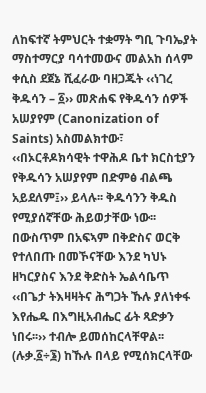ለከፍተኛ ትምህርት ተቋማት ግቢ ጉባኤያት ማስተማርያ ባሳተመውና መልአከ ሰላም ቀሲስ ደጀኔ ሺፈራው ባዘጋጁት ‹‹ነገረ ቅዱሳን – ፩›› መጽሐፍ የቅዱሳን ሰዎች አሠያየም (Canonization of Saints) አስመልክተው፣ ‹‹በኦርቶዶክሳዊት ተዋሕዶ ቤተ ክርስቲያን የቅዱሳን አሠያየም በድምፅ ብልጫ አይደለም፤›› ይላሉ፡፡ ቅዱሳንን ቅዱስ የሚያሰኛቸው ሕይወታቸው ነው፡፡ በውስጥም በአፍኣም በቅድስና ወርቅ የተለበጡ በመኾናቸው እንደ ካህኑ ዘካርያስና እንደ ቅድስት ኤልሳቤጥ ‹‹በጌታ ትእዛዛትና ሕግጋት ኹሉ ያለነቀፋ እየሔዱ በእግዚአብሔር ፊት ጻድቃን ነበሩ፡፡›› ተብሎ ይመሰከርላቸዋል፡፡ (ሉቃ.፩÷፮) ከኹሉ በላይ የሚሰክርላቸው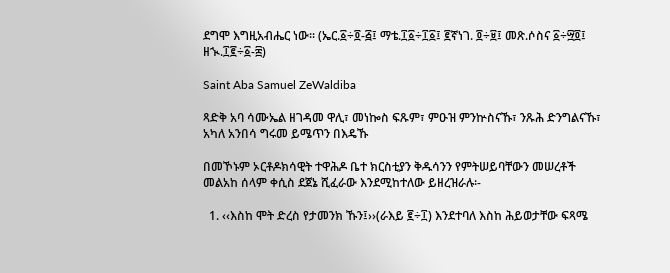ደግሞ እግዚአብሔር ነው፡፡ (ኤር.፩÷፬-፭፤ ማቴ.፲፩÷፲፩፤ ፪ኛነገ. ፬÷፱፤ መጽ.ሶስና ፩÷፵፬፤ ዘኊ.፲፪÷፩-፰)

Saint Aba Samuel ZeWaldiba

ጻድቅ አባ ሳሙኤል ዘገዳመ ዋሊ፣ መነኰስ ፍጹም፣ ምዑዝ ምንኵስናኹ፣ ንጹሕ ድንግልናኹ፣ አካለ አንበሳ ግሩመ ይሜጥን በእዴኹ

በመኾኑም ኦርቶዶክሳዊት ተዋሕዶ ቤተ ክርስቲያን ቅዱሳንን የምትሠይባቸውን መሠረቶች መልአከ ሰላም ቀሲስ ደጀኔ ሺፈራው እንደሚከተለው ይዘረዝራሉ፡-

  1. ‹‹እስከ ሞት ድረስ የታመንክ ኹን፤››(ራእይ ፪÷፲) እንደተባለ እስከ ሕይወታቸው ፍጻሜ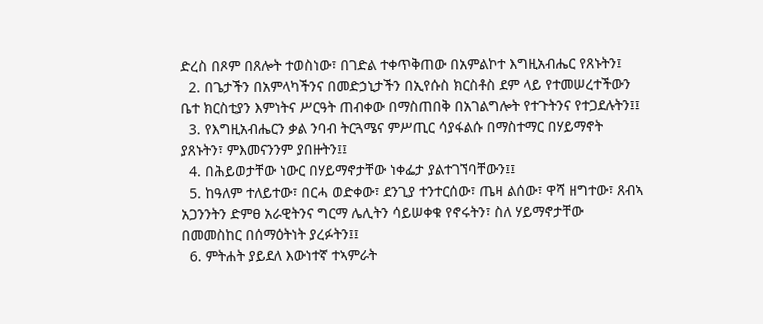ድረስ በጾም በጸሎት ተወስነው፣ በገድል ተቀጥቅጠው በአምልኮተ እግዚአብሔር የጸኑትን፤
  2. በጌታችን በአምላካችንና በመድኃኒታችን በኢየሱስ ክርስቶስ ደም ላይ የተመሠረተችውን ቤተ ክርስቲያን እምነትና ሥርዓት ጠብቀው በማስጠበቅ በአገልግሎት የተጉትንና የተጋደሉትን፤፤
  3. የእግዚአብሔርን ቃል ንባብ ትርጓሜና ምሥጢር ሳያፋልሱ በማስተማር በሃይማኖት ያጸኑትን፣ ምእመናንንም ያበዙትን፤፤
  4. በሕይወታቸው ነውር በሃይማኖታቸው ነቀፌታ ያልተገኘባቸውን፤፤
  5. ከዓለም ተለይተው፣ በርሓ ወድቀው፣ ደንጊያ ተንተርሰው፣ ጤዛ ልሰው፣ ዋሻ ዘግተው፣ ጸብኣ አጋንንትን ድምፀ አራዊትንና ግርማ ሌሊትን ሳይሠቀቁ የኖሩትን፣ ስለ ሃይማኖታቸው በመመስከር በሰማዕትነት ያረፉትን፤፤
  6. ምትሐት ያይደለ እውነተኛ ተኣምራት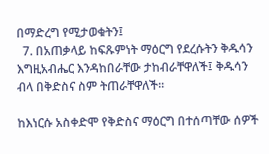በማድረግ የሚታወቁትን፤
  7. በአጠቃላይ ከፍጹምነት ማዕርግ የደረሱትን ቅዱሳን እግዚአብሔር እንዳከበራቸው ታከብራቸዋለች፤ ቅዱሳን ብላ በቅድስና ስም ትጠራቸዋለች፡፡

ከእነርሱ አስቀድሞ የቅድስና ማዕርግ በተሰጣቸው ሰዎች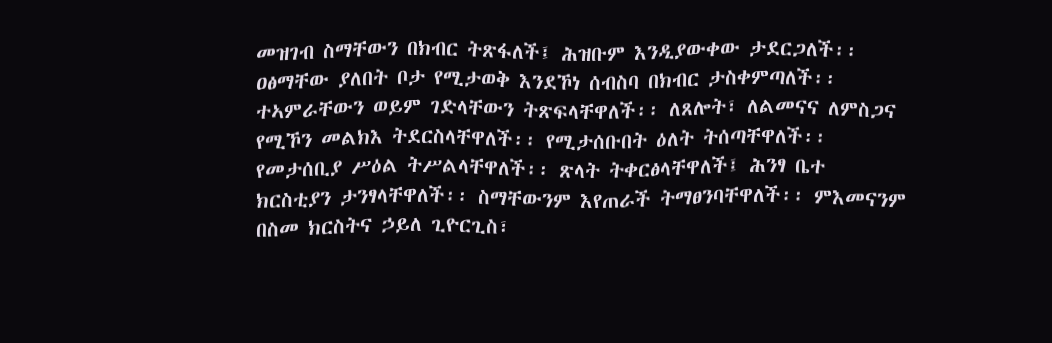መዝገብ ስማቸውን በክብር ትጽፋለች፤ ሕዝቡም እንዲያውቀው ታደርጋለች፡፡ ዐፅማቸው ያለበት ቦታ የሚታወቅ እንደኾነ ሰብስባ በክብር ታስቀምጣለች፡፡ ተኣምራቸውን ወይም ገድላቸውን ትጽፍላቸዋለች፡፡ ለጸሎት፣ ለልመናና ለምስጋና የሚኾን መልክእ ትደርስላቸዋለች፡፡ የሚታሰቡበት ዕለት ትሰጣቸዋለች፡፡ የመታሰቢያ ሥዕል ትሥልላቸዋለች፡፡ ጽላት ትቀርፅላቸዋለች፤ ሕንፃ ቤተ ክርስቲያን ታንፃላቸዋለች፡፡ ስማቸውንም እየጠራች ትማፀንባቸዋለች፡፡ ምእመናንም በስመ ክርስትና ኃይለ ጊዮርጊስ፣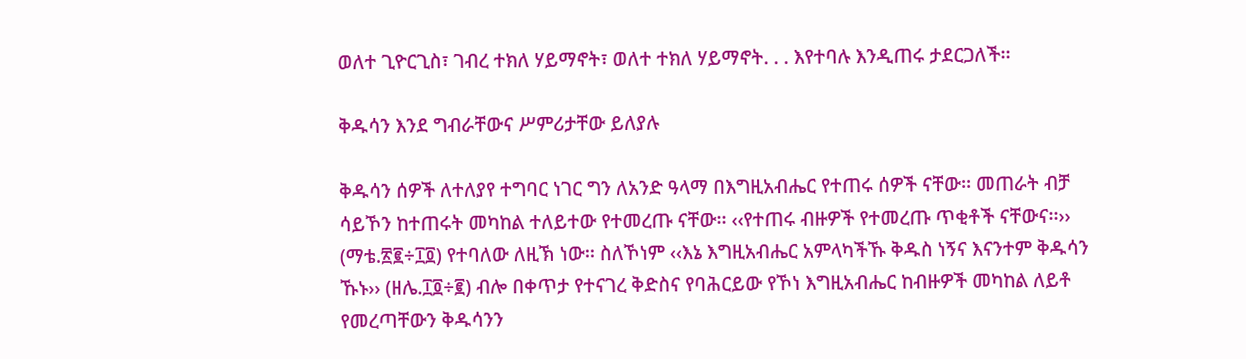ወለተ ጊዮርጊስ፣ ገብረ ተክለ ሃይማኖት፣ ወለተ ተክለ ሃይማኖት. . . እየተባሉ እንዲጠሩ ታደርጋለች፡፡

ቅዱሳን እንደ ግብራቸውና ሥምሪታቸው ይለያሉ

ቅዱሳን ሰዎች ለተለያየ ተግባር ነገር ግን ለአንድ ዓላማ በእግዚአብሔር የተጠሩ ሰዎች ናቸው፡፡ መጠራት ብቻ ሳይኾን ከተጠሩት መካከል ተለይተው የተመረጡ ናቸው፡፡ ‹‹የተጠሩ ብዙዎች የተመረጡ ጥቂቶች ናቸውና፡፡›› (ማቴ.፳፪÷፲፬) የተባለው ለዚኽ ነው፡፡ ስለኾነም ‹‹እኔ እግዚአብሔር አምላካችኹ ቅዱስ ነኝና እናንተም ቅዱሳን ኹኑ›› (ዘሌ.፲፬÷፪) ብሎ በቀጥታ የተናገረ ቅድስና የባሕርይው የኾነ እግዚአብሔር ከብዙዎች መካከል ለይቶ የመረጣቸውን ቅዱሳንን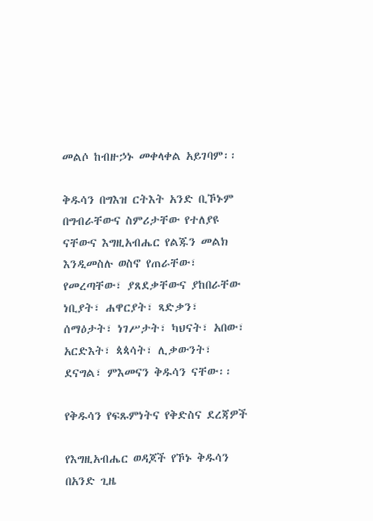መልሶ ከብዙኃኑ መቀላቀል አይገባም፡፡

ቅዱሳን በግእዝ ርትእት አንድ ቢኾኑም በግብራቸውና ስምሪታቸው የተለያዩ ናቸውና እግዚአብሔር የልጁን መልክ እንዲመስሉ ወስኖ የጠራቸው፣ የመረጣቸው፣ ያጸደቃቸውና ያከበራቸው ነቢያት፣ ሐዋርያት፣ ጻድቃን፣ ሰማዕታት፣ ነገሥታት፣ ካህናት፣ አበው፣ አርድእት፣ ጳጳሳት፣ ሊቃውንት፣ ደናግል፣ ምእመናን ቅዱሳን ናቸው፡፡

የቅዱሳን የፍጹምነትና የቅድስና ደረጃዎች

የእግዚአብሔር ወዳጆች የኾኑ ቅዱሳን በአንድ ጊዜ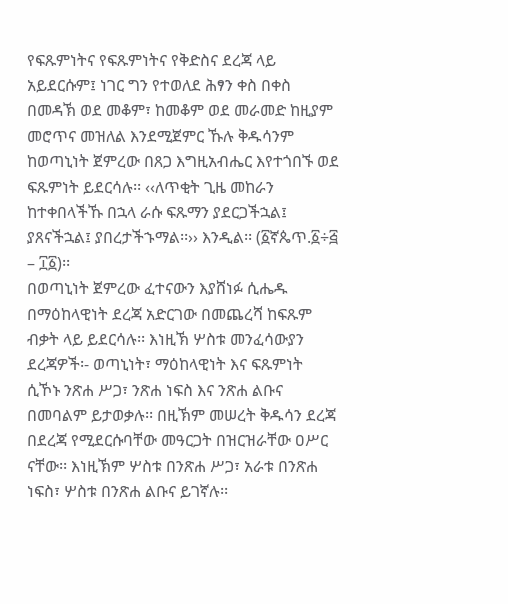የፍጹምነትና የፍጹምነትና የቅድስና ደረጃ ላይ አይደርሱም፤ ነገር ግን የተወለደ ሕፃን ቀስ በቀስ በመዳኽ ወደ መቆም፣ ከመቆም ወደ መራመድ ከዚያም መሮጥና መዝለል እንደሚጀምር ኹሉ ቅዱሳንም ከወጣኒነት ጀምረው በጸጋ እግዚአብሔር እየተጎበኙ ወደ ፍጹምነት ይደርሳሉ፡፡ ‹‹ለጥቂት ጊዜ መከራን ከተቀበላችኹ በኋላ ራሱ ፍጹማን ያደርጋችኋል፤ ያጸናችኋል፤ ያበረታችኁማል፡፡›› እንዲል፡፡ (፩ኛጴጥ.፩÷፭ – ፲፩)፡፡
በወጣኒነት ጀምረው ፈተናውን እያሸነፉ ሲሔዱ በማዕከላዊነት ደረጃ አድርገው በመጨረሻ ከፍጹም ብቃት ላይ ይደርሳሉ፡፡ እነዚኽ ሦስቱ መንፈሳውያን ደረጃዎች፡- ወጣኒነት፣ ማዕከላዊነት እና ፍጹምነት ሲኾኑ ንጽሐ ሥጋ፣ ንጽሐ ነፍስ እና ንጽሐ ልቡና በመባልም ይታወቃሉ፡፡ በዚኽም መሠረት ቅዱሳን ደረጃ በደረጃ የሚደርሱባቸው መዓርጋት በዝርዝራቸው ዐሥር ናቸው፡፡ እነዚኽም ሦስቱ በንጽሐ ሥጋ፣ አራቱ በንጽሐ ነፍስ፣ ሦስቱ በንጽሐ ልቡና ይገኛሉ፡፡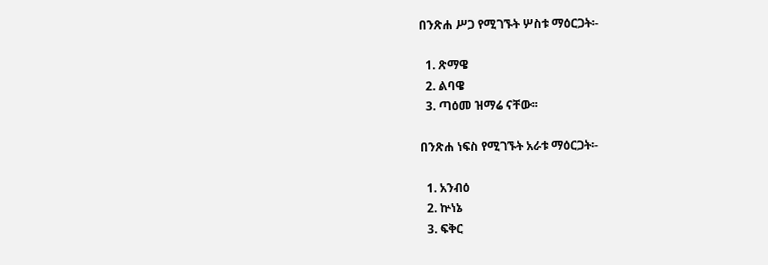በንጽሐ ሥጋ የሚገኙት ሦስቱ ማዕርጋት፡-

  1. ጽማዌ
  2. ልባዌ
  3. ጣዕመ ዝማሬ ናቸው፡፡

በንጽሐ ነፍስ የሚገኙት አራቱ ማዕርጋት፡-

  1. አንብዕ
  2. ኵነኔ
  3. ፍቅር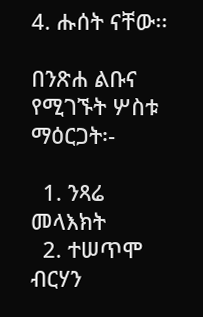4. ሑሰት ናቸው፡፡

በንጽሐ ልቡና የሚገኙት ሦስቱ ማዕርጋት፡-

  1. ንጻሬ መላእክት
  2. ተሠጥሞ ብርሃን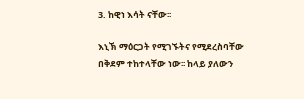3. ከዊነ እሳት ናቸው፡፡

እኒኽ ማዕርጋት የሚገኙትና የሚደረስባቸው በቅደም ተከተላቸው ነው፡፡ ከላይ ያለውን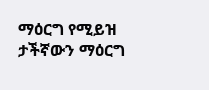ማዕርግ የሚይዝ ታችኛውን ማዕርግ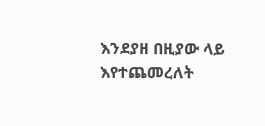እንደያዘ በዚያው ላይ እየተጨመረለት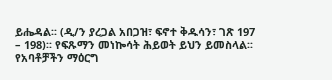ይሔዳል፡፡ (ዲ/ን ያረጋል አበጋዝ፣ ፍኖተ ቅዱሳን፣ ገጽ 197 – 198)፡፡ የፍጹማን መነኰሳት ሕይወት ይህን ይመስላል፡፡ የአባቶቻችን ማዕርግ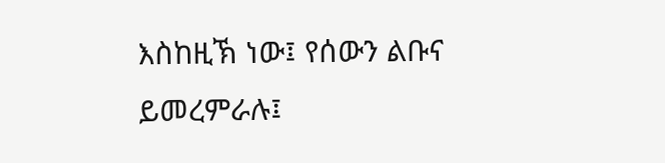እስከዚኽ ነው፤ የሰውን ልቡና ይመረምራሉ፤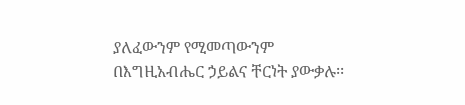ያለፈውንም የሚመጣውንም በእግዚአብሔር ኃይልና ቸርነት ያውቃሉ፡፡